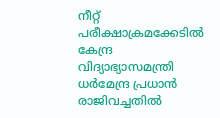നീറ്റ് പരീക്ഷാക്രമക്കേടില്‍ കേന്ദ്ര വിദ്യാഭ്യാസമന്ത്രി ധര്‍മേന്ദ്ര പ്രധാന്‍ രാജിവച്ചതിൽ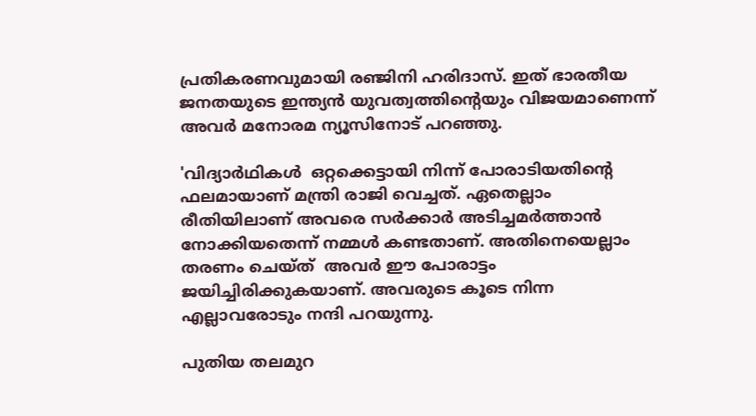പ്രതികരണവുമായി രഞ്ജിനി ഹരിദാസ്. ഇത് ഭാരതീയ ജനതയുടെ ഇന്ത്യൻ യുവത്വത്തിന്റെയും വിജയമാണെന്ന് അവർ മനോരമ ന്യൂസിനോട് പറഞ്ഞു.

'വിദ്യാർഥികൾ  ഒറ്റക്കെട്ടായി നിന്ന് പോരാടിയതിന്റെ ഫലമായാണ് മന്ത്രി രാജി വെച്ചത്. ഏതെല്ലാം രീതിയിലാണ് അവരെ സർക്കാർ അടിച്ചമർത്താൻ നോക്കിയതെന്ന് നമ്മൾ കണ്ടതാണ്. അതിനെയെല്ലാം തരണം ചെയ്ത്  അവർ ഈ പോരാട്ടം ജയിച്ചിരിക്കുകയാണ്. അവരുടെ കൂടെ നിന്ന എല്ലാവരോടും നന്ദി പറയുന്നു.

പുതിയ തലമുറ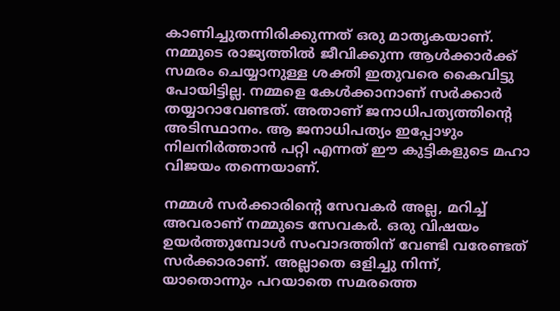കാണിച്ചുതന്നിരിക്കുന്നത് ഒരു മാതൃകയാണ്. നമ്മുടെ രാജ്യത്തിൽ ജീവിക്കുന്ന ആൾക്കാർക്ക് സമരം ചെയ്യാനുള്ള ശക്തി ഇതുവരെ കൈവിട്ടു പോയിട്ടില്ല. നമ്മളെ കേൾക്കാനാണ് സർക്കാർ തയ്യാറാവേണ്ടത്. അതാണ് ജനാധിപത്യത്തിന്‍റെ അടിസ്ഥാനം. ആ ജനാധിപത്യം ഇപ്പോഴും നിലനിർത്താൻ പറ്റി എന്നത് ഈ കുട്ടികളുടെ മഹാ വിജയം തന്നെയാണ്.

നമ്മൾ സർക്കാരിന്റെ സേവകർ അല്ല, മറിച്ച് അവരാണ് നമ്മുടെ സേവകർ. ഒരു വിഷയം ഉയർത്തുമ്പോൾ സംവാദത്തിന് വേണ്ടി വരേണ്ടത് സർക്കാരാണ്. അല്ലാതെ ഒളിച്ചു നിന്ന്, യാതൊന്നും പറയാതെ സമരത്തെ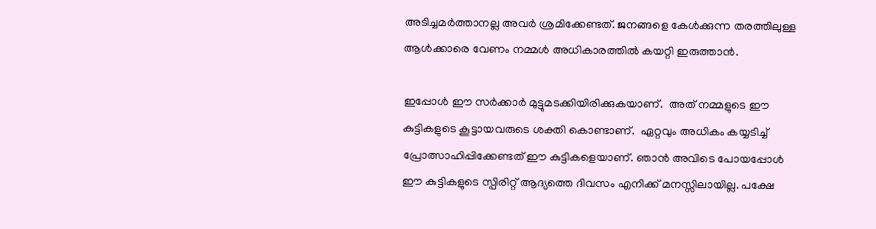അടിച്ചമർത്താനല്ല അവർ ശ്രമിക്കേണ്ടത്. ജനങ്ങളെ കേൾക്കുന്ന തരത്തിലുള്ള ആൾക്കാരെ വേണം നമ്മൾ അധികാരത്തിൽ കയറ്റി ഇരുത്താൻ.

ഇപ്പോൾ ഈ സർക്കാർ മുട്ടുമടക്കിയിരിക്കുകയാണ്.  അത് നമ്മളുടെ ഈ കുട്ടികളുടെ കൂട്ടായവരുടെ ശക്തി കൊണ്ടാണ്.  ഏറ്റവും അധികം കയ്യടിച്ച്  പ്രോത്സാഹിപ്പിക്കേണ്ടത് ഈ കുട്ടികളെയാണ്. ഞാൻ അവിടെ പോയപ്പോൾ ഈ കുട്ടികളുടെ സ്പിരിറ്റ് ആദ്യത്തെ ദിവസം എനിക്ക് മനസ്സിലായില്ല. പക്ഷേ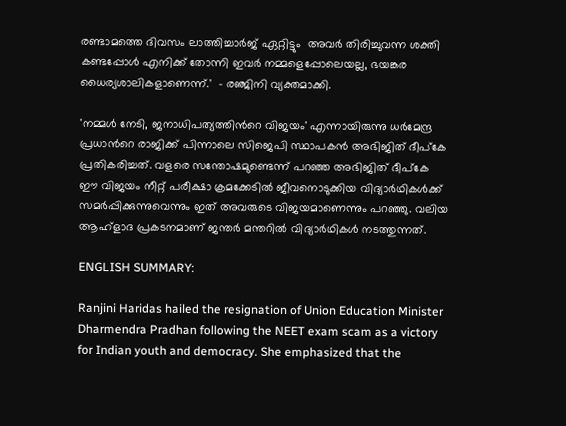രണ്ടാമത്തെ ദിവസം ലാത്തിച്ചാർജ് ഏറ്റിട്ടും  അവർ തിരിച്ചുവന്ന ശക്തി കണ്ടപ്പോൾ എനിക്ക് തോന്നി ഇവർ നമ്മളെപ്പോലെയല്ല, ഭയങ്കര ധൈര്യശാലികളാണെന്ന്.'  - രഞ്ജിനി വ്യക്തമാക്കി.

'നമ്മള്‍ നേടി, ജനാധിപത്യത്തിന്‍റെ വിജയം' എന്നായിരുന്നു ധര്‍മേന്ദ്ര പ്രധാന്‍റെ രാജിക്ക് പിന്നാലെ സിജെപി സ്ഥാപകന്‍ അഭിജിത് ദീപ്കേ പ്രതികരിച്ചത്. വളരെ സന്തോഷമുണ്ടെന്ന് പറഞ്ഞ അഭിജിത് ദീപ്കേ ഈ വിജയം നീറ്റ് പരീക്ഷാ ക്രമക്കേടില്‍ ജീവനൊടുക്കിയ വിദ്യാര്‍ഥികള്‍ക്ക് സമര്‍പ്പിക്കുന്നുവെന്നും ഇത് അവരുടെ വിജയമാണെന്നും പറ‌ഞ്ഞു. വലിയ ആഹ്ളാദ പ്രകടനമാണ് ജന്തര്‍ മന്തറില്‍ വിദ്യാര്‍ഥികള്‍ നടത്തുന്നത്.

ENGLISH SUMMARY:

Ranjini Haridas hailed the resignation of Union Education Minister Dharmendra Pradhan following the NEET exam scam as a victory for Indian youth and democracy. She emphasized that the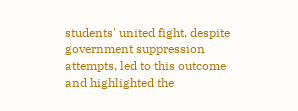students' united fight, despite government suppression attempts, led to this outcome and highlighted the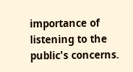importance of listening to the public's concerns.